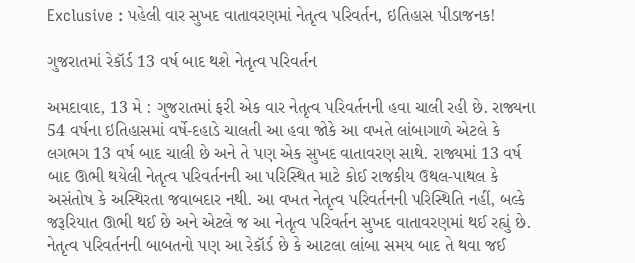Exclusive : પહેલી વાર સુખદ વાતાવરણમાં નેતૃત્વ પરિવર્તન, ઇતિહાસ પીડાજનક!

ગુજરાતમાં રેકૉર્ડ 13 વર્ષ બાદ થશે નેતૃત્વ પરિવર્તન

અમદાવાદ, 13 મે : ગુજરાતમાં ફરી એક વાર નેતૃત્વ પરિવર્તનની હવા ચાલી રહી છે. રાજ્યના 54 વર્ષના ઇતિહાસમાં વર્ષે-દહાડે ચાલતી આ હવા જોકે આ વખતે લાંબાગાળે એટલે કે લગભગ 13 વર્ષ બાદ ચાલી છે અને તે પણ એક સુખદ વાતાવરણ સાથે. રાજ્યમાં 13 વર્ષ બાદ ઊભી થયેલી નેતૃત્વ પરિવર્તનની આ પરિસ્થિત માટે કોઈ રાજકીય ઉથલ-પાથલ કે અસંતોષ કે અસ્થિરતા જવાબદાર નથી. આ વખત નેતૃત્વ પરિવર્તનની પરિસ્થિતિ નહીં, બલ્કે જરૂરિયાત ઊભી થઈ છે અને એટલે જ આ નેતૃત્વ પરિવર્તન સુખદ વાતાવરણમાં થઈ રહ્યું છે. નેતૃત્વ પરિવર્તનની બાબતનો પણ આ રેકૉર્ડ છે કે આટલા લાંબા સમય બાદ તે થવા જઈ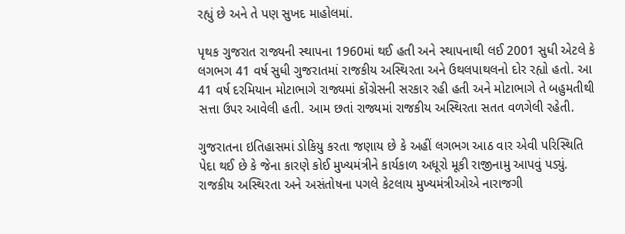રહ્યું છે અને તે પણ સુખદ માહોલમાં.

પૃથક ગુજરાત રાજ્યની સ્થાપના 1960માં થઈ હતી અને સ્થાપનાથી લઈ 2001 સુધી એટલે કે લગભગ 41 વર્ષ સુધી ગુજરાતમાં રાજકીય અસ્થિરતા અને ઉથલપાથલનો દોર રહ્યો હતો. આ 41 વર્ષ દરમિયાન મોટાભાગે રાજ્યમાં કોંગ્રેસની સરકાર રહી હતી અને મોટાભાગે તે બહુમતીથી સત્તા ઉપર આવેલી હતી. આમ છતાં રાજ્યમાં રાજકીય અસ્થિરતા સતત વળગેલી રહેતી.

ગુજરાતના ઇતિહાસમાં ડોકિયુ કરતા જણાય છે કે અહીં લગભગ આઠ વાર એવી પરિસ્થિતિ પેદા થઈ છે કે જેના કારણે કોઈ મુખ્યમંત્રીને કાર્યકાળ અધૂરો મૂકી રાજીનામુ આપવું પડ્યું. રાજકીય અસ્થિરતા અને અસંતોષના પગલે કેટલાય મુખ્યમંત્રીઓએ નારાજગી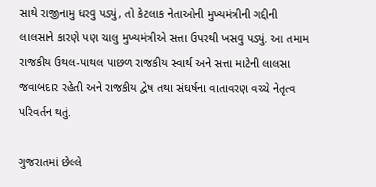સાથે રાજીનામુ ધરવુ પડ્યું, તો કેટલાક નેતાઓની મુખ્યમંત્રીની ગદ્દીની લાલસાને કારણે પણ ચાલુ મુખ્યમંત્રીએ સત્તા ઉપરથી ખસવુ પડ્યું. આ તમામ રાજકીય ઉથલ-પાથલ પાછળ રાજકીય સ્વાર્થ અને સત્તા માટેની લાલસા જવાબદાર રહેતી અને રાજકીય દ્વેષ તથા સંઘર્ષના વાતાવરણ વચ્ચે નેતૃત્વ પરિવર્તન થતું.

ગુજરાતમાં છેલ્લે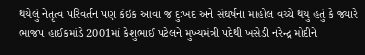થયેલું નેતૃત્વ પરિવર્તન પણ કંઇક આવા જ દુઃખદ અને સંઘર્ષના માહોલ વચ્ચે થયુ હતું કે જ્યારે ભાજપ હાઈકમાંડે 2001માં કેશુભાઈ પટેલને મુખ્યમંત્રી પદેથી ખસેડી નરેન્દ્ર મોદીને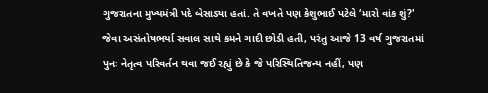ગુજરાતના મુખ્યમંત્રી પદે બેસાડ્યા હતાં. તે વખતે પણ કેશુભાઈ પટેલે ‘મારો વાંક શું?' જેવા અસંતોષભર્યા સવાલ સાથે કમને ગાદી છોડી હતી, પરંતુ આજે 13 વર્ષ ગુજરાતમાં પુનઃ નેતૃત્વ પરિવર્તન થવા જઈ રહ્યું છે કે જે પરિસ્થિતિજન્ય નહીં, પણ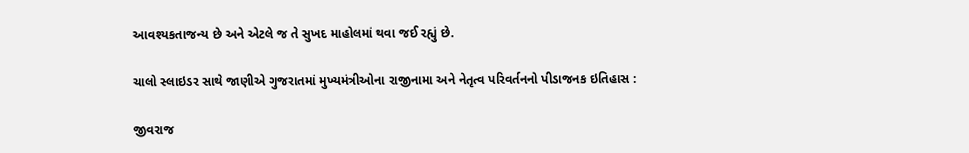આવશ્યકતાજન્ય છે અને એટલે જ તે સુખદ માહોલમાં થવા જઈ રહ્યું છે.

ચાલો સ્લાઇડર સાથે જાણીએ ગુજરાતમાં મુખ્યમંત્રીઓના રાજીનામા અને નેતૃત્વ પરિવર્તનનો પીડાજનક ઇતિહાસ :

જીવરાજ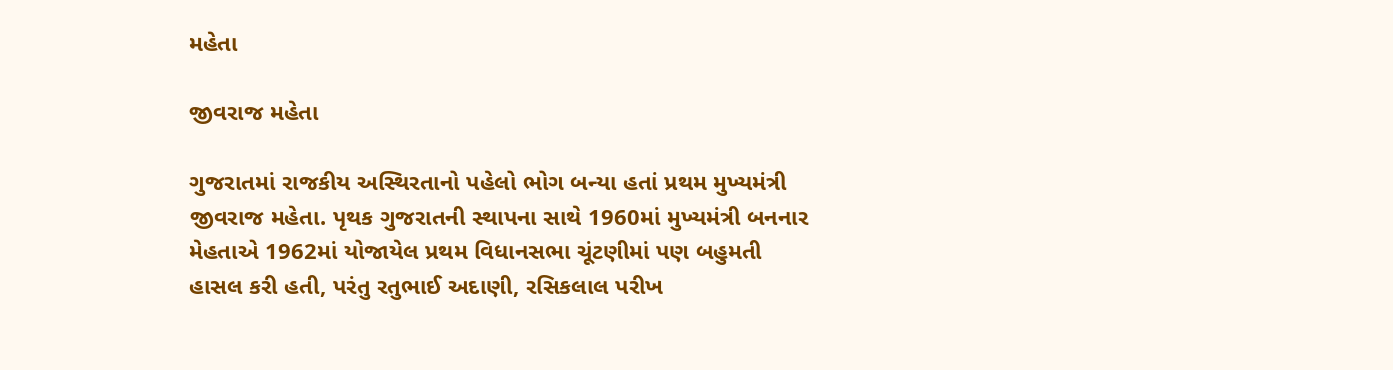મહેતા

જીવરાજ મહેતા

ગુજરાતમાં રાજકીય અસ્થિરતાનો પહેલો ભોગ બન્યા હતાં પ્રથમ મુખ્યમંત્રી જીવરાજ મહેતા. પૃથક ગુજરાતની સ્થાપના સાથે 1960માં મુખ્યમંત્રી બનનાર મેહતાએ 1962માં યોજાયેલ પ્રથમ વિધાનસભા ચૂંટણીમાં પણ બહુમતી હાસલ કરી હતી, પરંતુ રતુભાઈ અદાણી, રસિકલાલ પરીખ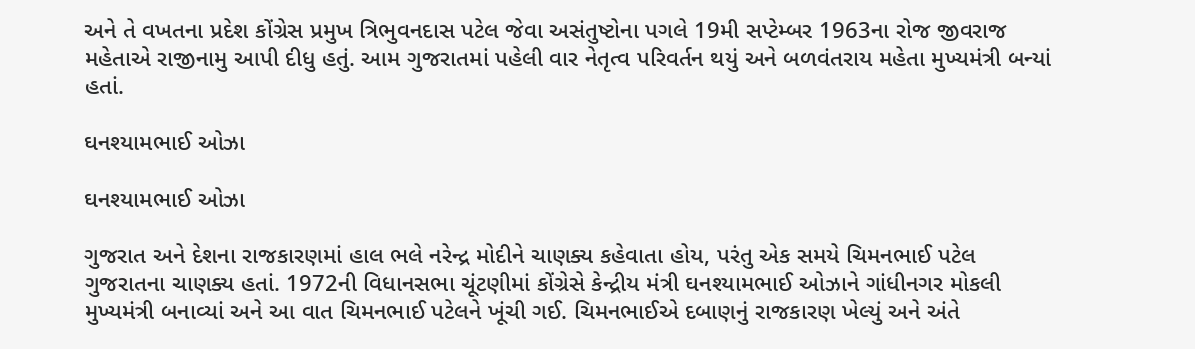અને તે વખતના પ્રદેશ કોંગ્રેસ પ્રમુખ ત્રિભુવનદાસ પટેલ જેવા અસંતુષ્ટોના પગલે 19મી સપ્ટેમ્બર 1963ના રોજ જીવરાજ મહેતાએ રાજીનામુ આપી દીધુ હતું. આમ ગુજરાતમાં પહેલી વાર નેતૃત્વ પરિવર્તન થયું અને બળવંતરાય મહેતા મુખ્યમંત્રી બન્યાં હતાં.

ઘનશ્યામભાઈ ઓઝા

ઘનશ્યામભાઈ ઓઝા

ગુજરાત અને દેશના રાજકારણમાં હાલ ભલે નરેન્દ્ર મોદીને ચાણક્ય કહેવાતા હોય, પરંતુ એક સમયે ચિમનભાઈ પટેલ ગુજરાતના ચાણક્ય હતાં. 1972ની વિધાનસભા ચૂંટણીમાં કોંગ્રેસે કેન્દ્રીય મંત્રી ઘનશ્યામભાઈ ઓઝાને ગાંધીનગર મોકલી મુખ્યમંત્રી બનાવ્યાં અને આ વાત ચિમનભાઈ પટેલને ખૂંચી ગઈ. ચિમનભાઈએ દબાણનું રાજકારણ ખેલ્યું અને અંતે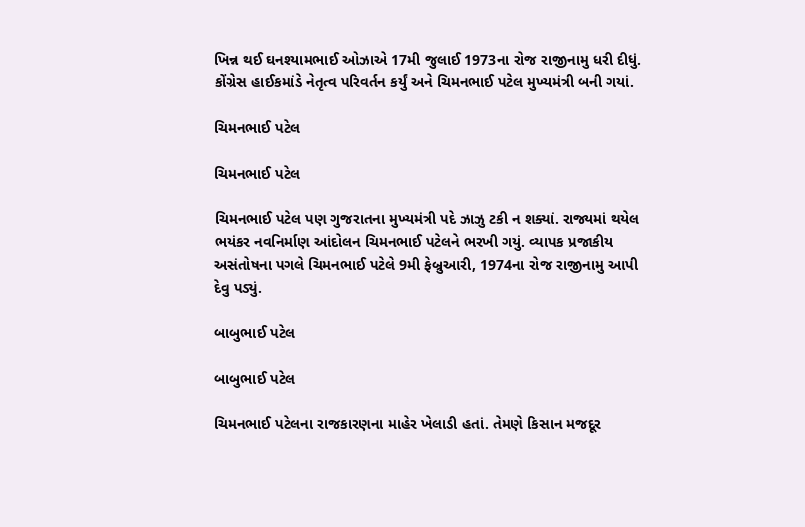ખિન્ન થઈ ઘનશ્યામભાઈ ઓઝાએ 17મી જુલાઈ 1973ના રોજ રાજીનામુ ધરી દીધું. કોંગ્રેસ હાઈકમાંડે નેતૃત્વ પરિવર્તન કર્યું અને ચિમનભાઈ પટેલ મુખ્યમંત્રી બની ગયાં.

ચિમનભાઈ પટેલ

ચિમનભાઈ પટેલ

ચિમનભાઈ પટેલ પણ ગુજરાતના મુખ્યમંત્રી પદે ઝાઝુ ટકી ન શક્યાં. રાજ્યમાં થયેલ ભયંકર નવનિર્માણ આંદોલન ચિમનભાઈ પટેલને ભરખી ગયું. વ્યાપક પ્રજાકીય અસંતોષના પગલે ચિમનભાઈ પટેલે 9મી ફેબ્રુઆરી, 1974ના રોજ રાજીનામુ આપી દેવુ પડ્યું.

બાબુભાઈ પટેલ

બાબુભાઈ પટેલ

ચિમનભાઈ પટેલના રાજકારણના માહેર ખેલાડી હતાં. તેમણે કિસાન મજદૂર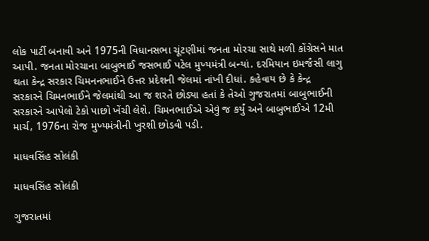લોક પાર્ટી બનાવી અને 1975ની વિધાનસભા ચૂંટણીમાં જનતા મોરચા સાથે મળી કોંગ્રેસને માત આપી. જનતા મોરચાના બાબુભાઈ જસભાઈ પટેલ મુખ્યમંત્રી બન્યાં. દરમિયાન ઇમર્જંસી લાગુ થતા કેન્દ્ર સરકાર ચિમનનભાઈને ઉત્તર પ્રદેશની જેલમાં નાંખી દીધાં. કહેવાય છે કે કેન્દ્ર સરકારને ચિમનભાઈને જેલમાંથી આ જ શરતે છોડ્યા હતાં કે તેઓ ગુજરાતમાં બાબુભાઈની સરકારને આપેલો ટેકો પાછો ખેંચી લેશે. ચિમનભાઈએ એવું જ કર્યું અને બાબુભાઈએ 12મી માર્ચ, 1976ના રોજ મુખ્યમંત્રીની ખુરશી છોડવી પડી.

માધવસિંહ સોલંકી

માધવસિંહ સોલંકી

ગુજરાતમાં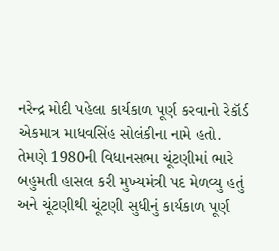નરેન્દ્ર મોદી પહેલા કાર્યકાળ પૂર્ણ કરવાનો રેકૉર્ડ એકમાત્ર માધવસિંહ સોલંકીના નામે હતો. તેમણે 1980ની વિધાનસભા ચૂંટણીમાં ભારે બહુમતી હાસલ કરી મુખ્યમંત્રી પદ મેળવ્યુ હતું અને ચૂંટણીથી ચૂંટણી સુધીનું કાર્યકાળ પૂર્ણ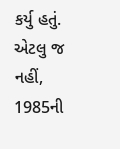કર્યુ હતું. એટલુ જ નહીં, 1985ની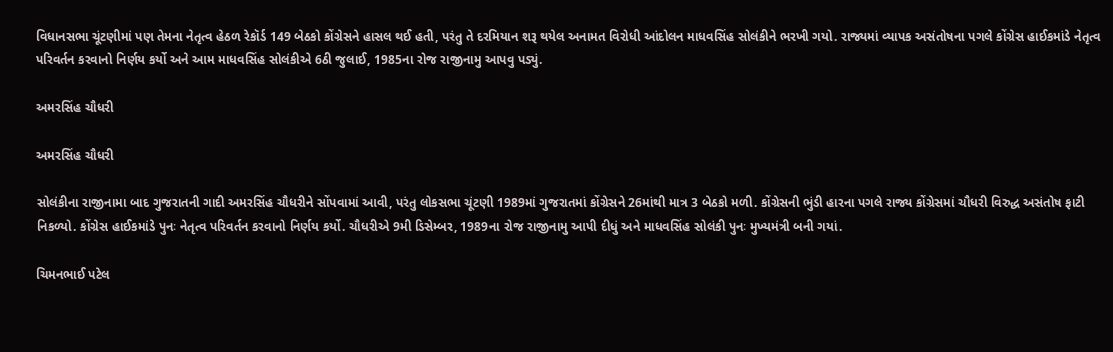વિધાનસભા ચૂંટણીમાં પણ તેમના નેતૃત્વ હેઠળ રેકૉર્ડ 149 બેઠકો કોંગ્રેસને હાસલ થઈ હતી, પરંતુ તે દરમિયાન શરૂ થયેલ અનામત વિરોધી આંદોલન માધવસિંહ સોલંકીને ભરખી ગયો. રાજ્યમાં વ્યાપક અસંતોષના પગલે કોંગ્રેસ હાઈકમાંડે નેતૃત્વ પરિવર્તન કરવાનો નિર્ણય કર્યો અને આમ માધવસિંહ સોલંકીએ 6ઠી જુલાઈ, 1985ના રોજ રાજીનામુ આપવુ પડ્યું.

અમરસિંહ ચૌધરી

અમરસિંહ ચૌધરી

સોલંકીના રાજીનામા બાદ ગુજરાતની ગાદી અમરસિંહ ચૌધરીને સોંપવામાં આવી, પરંતુ લોકસભા ચૂંટણી 1989માં ગુજરાતમાં કોંગ્રેસને 26માંથી માત્ર 3 બેઠકો મળી. કોંગ્રેસની ભુંડી હારના પગલે રાજ્ય કોંગ્રેસમાં ચૌધરી વિરુદ્ધ અસંતોષ ફાટી નિકળ્યો. કોંગ્રેસ હાઈકમાંડે પુનઃ નેતૃત્વ પરિવર્તન કરવાનો નિર્ણય કર્યો. ચૌધરીએ 9મી ડિસેમ્બર, 1989ના રોજ રાજીનામુ આપી દીધું અને માધવસિંહ સોલંકી પુનઃ મુખ્યમંત્રી બની ગયાં.

ચિમનભાઈ પટેલ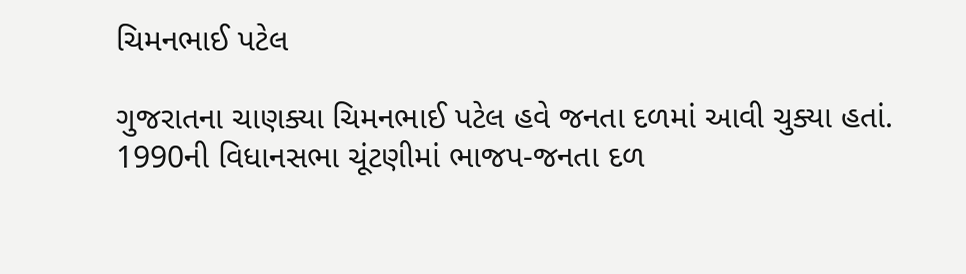ચિમનભાઈ પટેલ

ગુજરાતના ચાણક્યા ચિમનભાઈ પટેલ હવે જનતા દળમાં આવી ચુક્યા હતાં. 1990ની વિધાનસભા ચૂંટણીમાં ભાજપ-જનતા દળ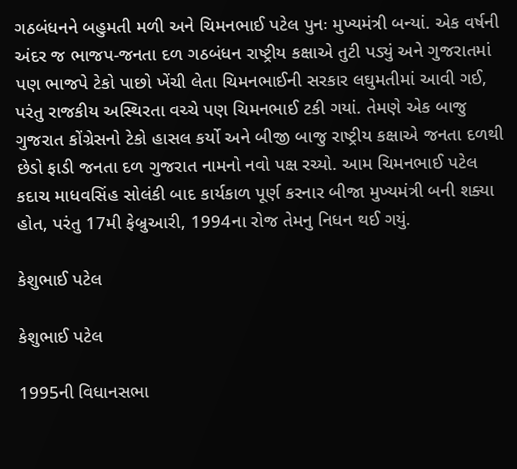ગઠબંધનને બહુમતી મળી અને ચિમનભાઈ પટેલ પુનઃ મુખ્યમંત્રી બન્યાં. એક વર્ષની અંદર જ ભાજપ-જનતા દળ ગઠબંધન રાષ્ટ્રીય કક્ષાએ તુટી પડ્યું અને ગુજરાતમાં પણ ભાજપે ટેકો પાછો ખેંચી લેતા ચિમનભાઈની સરકાર લઘુમતીમાં આવી ગઈ, પરંતુ રાજકીય અસ્થિરતા વચ્ચે પણ ચિમનભાઈ ટકી ગયાં. તેમણે એક બાજુ ગુજરાત કોંગ્રેસનો ટેકો હાસલ કર્યો અને બીજી બાજુ રાષ્ટ્રીય કક્ષાએ જનતા દળથી છેડો ફાડી જનતા દળ ગુજરાત નામનો નવો પક્ષ રચ્યો. આમ ચિમનભાઈ પટેલ કદાચ માધવસિંહ સોલંકી બાદ કાર્યકાળ પૂર્ણ કરનાર બીજા મુખ્યમંત્રી બની શક્યા હોત, પરંતુ 17મી ફેબ્રુઆરી, 1994ના રોજ તેમનુ નિધન થઈ ગયું.

કેશુભાઈ પટેલ

કેશુભાઈ પટેલ

1995ની વિધાનસભા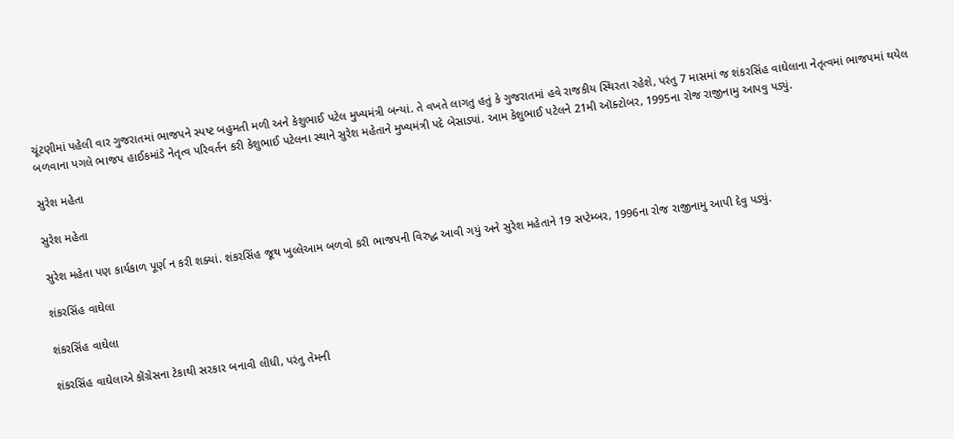ચૂંટણીમાં પહેલી વાર ગુજરાતમાં ભાજપને સ્પષ્ટ બહુમતી મળી અને કેશુભાઈ પટેલ મુખ્યમંત્રી બન્યાં. તે વખતે લાગતુ હતું કે ગુજરાતમાં હવે રાજકીય સ્થિરતા રહેશે, પરંતુ 7 માસમાં જ શંકરસિંહ વાઘેલાના નેતૃત્વમાં ભાજપમાં થયેલ બળવાના પગલે ભાજપ હાઈકમાંડે નેતૃત્વ પરિવર્તન કરી કેશુભાઈ પટેલના સ્થાને સુરેશ મહેતાને મુખ્યમંત્રી પદે બેસાડ્યાં. આમ કેશુભાઈ પટેલને 21મી ઑક્ટોબર, 1995ના રોજ રાજીનામુ આપવુ પડ્યું.

સુરેશ મહેતા

સુરેશ મહેતા

સુરેશ મહેતા પણ કાર્યકાળ પૂર્ણ ન કરી શક્યાં. શંકરસિંહ જૂથ ખુલ્લેઆમ બળવો કરી ભાજપની વિરુદ્ધ આવી ગયું અને સુરેશ મહેતાને 19 સપ્ટેમ્બર, 1996ના રોજ રાજીનામુ આપી દેવુ પડ્યું.

શંકરસિંહ વાઘેલા

શંકરસિંહ વાઘેલા

શંકરસિંહ વાઘેલાએ કોંગ્રેસના ટેકાથી સરકાર બનાવી લીધી, પરંતુ તેમની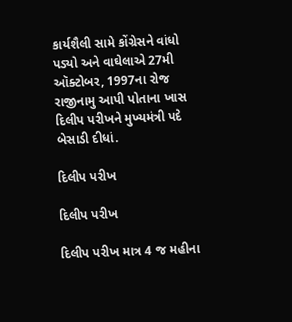કાર્યશૈલી સામે કોંગ્રેસને વાંધો પડ્યો અને વાઘેલાએ 27મી ઑક્ટોબર, 1997ના રોજ રાજીનામુ આપી પોતાના ખાસ દિલીપ પરીખને મુખ્યમંત્રી પદે બેસાડી દીધાં.

દિલીપ પરીખ

દિલીપ પરીખ

દિલીપ પરીખ માત્ર 4 જ મહીના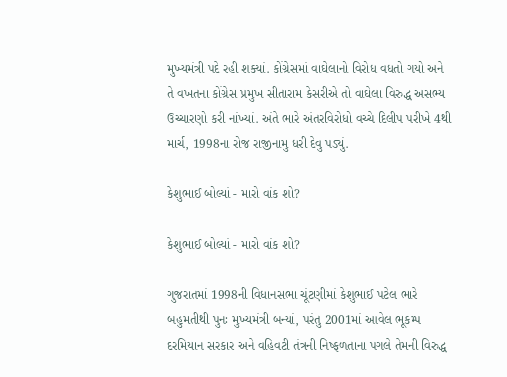મુખ્યમંત્રી પદે રહી શક્યાં. કોંગ્રેસમાં વાઘેલાનો વિરોધ વધતો ગયો અને તે વખતના કોંગ્રેસ પ્રમુખ સીતારામ કેસરીએ તો વાઘેલા વિરુદ્ધ અસભ્ય ઉચ્ચારણો કરી નાંખ્યાં. અંતે ભારે અંતરવિરોધો વચ્ચે દિલીપ પરીખે 4થી માર્ચ, 1998ના રોજ રાજીનામુ ધરી દેવુ પડ્યું.

કેશુભાઈ બોલ્યાં - મારો વાંક શો?

કેશુભાઈ બોલ્યાં - મારો વાંક શો?

ગુજરાતમાં 1998ની વિધાનસભા ચૂંટણીમાં કેશુભાઈ પટેલ ભારે બહુમતીથી પુનઃ મુખ્યમંત્રી બન્યાં, પરંતુ 2001માં આવેલ ભૂકમ્પ દરમિયાન સરકાર અને વહિવટી તંત્રની નિષ્ફળતાના પગલે તેમની વિરુદ્ધ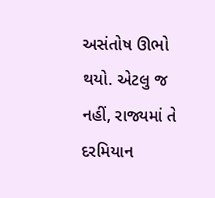અસંતોષ ઊભો થયો. એટલુ જ નહીં, રાજ્યમાં તે દરમિયાન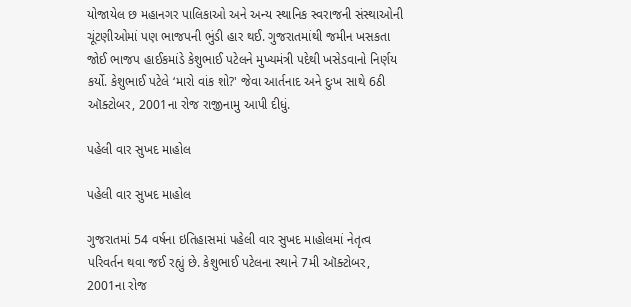યોજાયેલ છ મહાનગર પાલિકાઓ અને અન્ય સ્થાનિક સ્વરાજની સંસ્થાઓની ચૂંટણીઓમાં પણ ભાજપની ભુંડી હાર થઈ. ગુજરાતમાંથી જમીન ખસકતા જોઈ ભાજપ હાઈકમાંડે કેશુભાઈ પટેલને મુખ્યમંત્રી પદેથી ખસેડવાનો નિર્ણય કર્યો. કેશુભાઈ પટેલે ‘મારો વાંક શો?' જેવા આર્તનાદ અને દુઃખ સાથે 6ઠી ઑક્ટોબર, 2001ના રોજ રાજીનામુ આપી દીધું.

પહેલી વાર સુખદ માહોલ

પહેલી વાર સુખદ માહોલ

ગુજરાતમાં 54 વર્ષના ઇતિહાસમાં પહેલી વાર સુખદ માહોલમાં નેતૃત્વ પરિવર્તન થવા જઈ રહ્યું છે. કેશુભાઈ પટેલના સ્થાને 7મી ઑક્ટોબર, 2001ના રોજ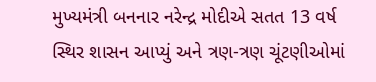મુખ્યમંત્રી બનનાર નરેન્દ્ર મોદીએ સતત 13 વર્ષ સ્થિર શાસન આપ્યું અને ત્રણ-ત્રણ ચૂંટણીઓમાં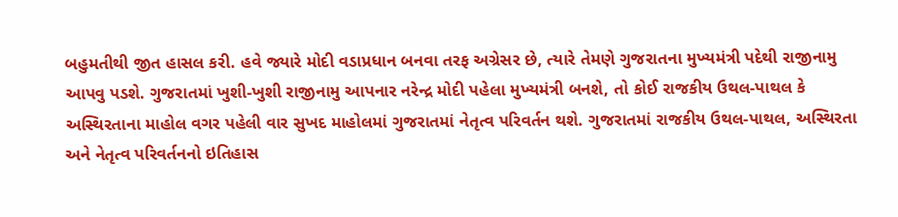બહુમતીથી જીત હાસલ કરી. હવે જ્યારે મોદી વડાપ્રધાન બનવા તરફ અગ્રેસર છે, ત્યારે તેમણે ગુજરાતના મુખ્યમંત્રી પદેથી રાજીનામુ આપવુ પડશે. ગુજરાતમાં ખુશી-ખુશી રાજીનામુ આપનાર નરેન્દ્ર મોદી પહેલા મુખ્યમંત્રી બનશે, તો કોઈ રાજકીય ઉથલ-પાથલ કે અસ્થિરતાના માહોલ વગર પહેલી વાર સુખદ માહોલમાં ગુજરાતમાં નેતૃત્વ પરિવર્તન થશે. ગુજરાતમાં રાજકીય ઉથલ-પાથલ, અસ્થિરતા અને નેતૃત્વ પરિવર્તનનો ઇતિહાસ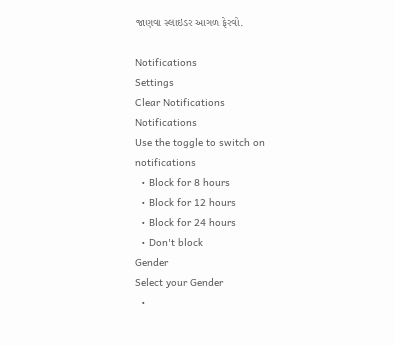જાણવા સ્લાઇડર આગળ ફેરવો.

Notifications
Settings
Clear Notifications
Notifications
Use the toggle to switch on notifications
  • Block for 8 hours
  • Block for 12 hours
  • Block for 24 hours
  • Don't block
Gender
Select your Gender
  •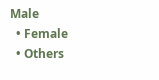Male
  • Female
  • Others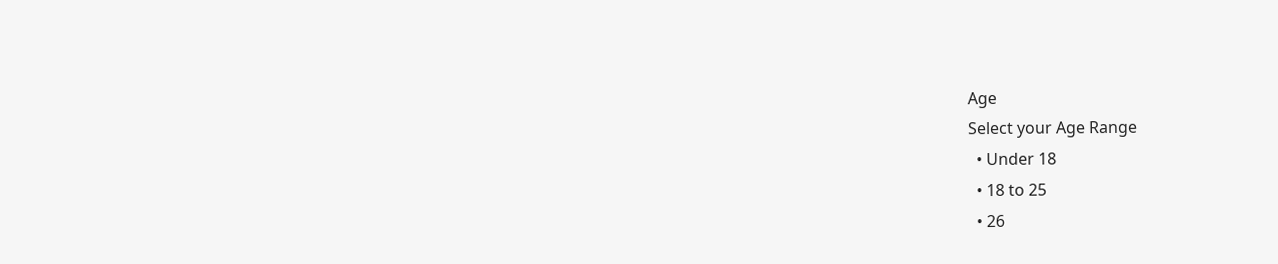Age
Select your Age Range
  • Under 18
  • 18 to 25
  • 26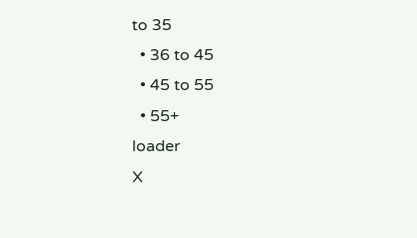to 35
  • 36 to 45
  • 45 to 55
  • 55+
loader
X